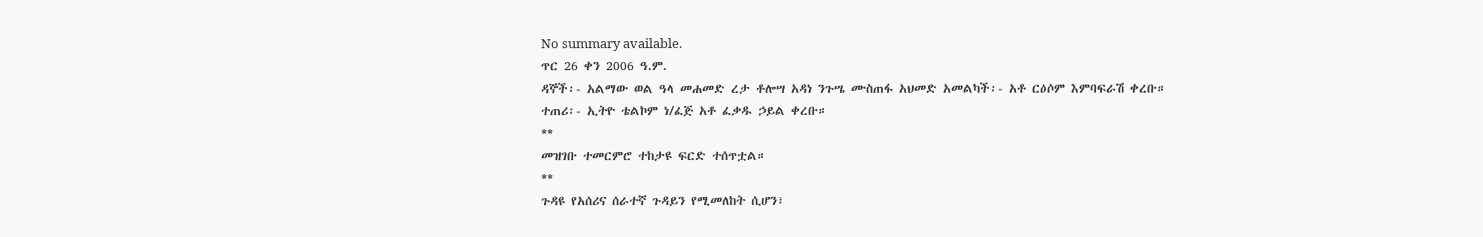No summary available.
ጥር 26 ቀን 2006 ዓ.ም.
ዳኞች፡- አልማው ወል ዓላ መሐመድ ረታ ቶሎሣ አዳነ ንጉሤ ሙስጠፋ አህመድ አመልካች፡- አቶ ርዕሶም እምባፍራሽ ቀረቡ።
ተጠሪ፡- ኢትዮ ቴልኮም ነ/ፈጅ አቶ ፈቃዱ ኃይል ቀረቡ።
**
መዝገቡ ተመርምሮ ተከታዩ ፍርድ ተሰጥቷል።
**
ጉዳዩ የአሰሪና ሰራተኛ ጉዳይን የሚመለከት ሲሆን፣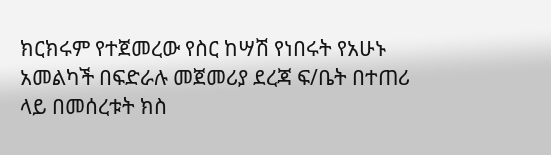ክርክሩም የተጀመረው የስር ከሣሽ የነበሩት የአሁኑ አመልካች በፍድራሉ መጀመሪያ ደረጃ ፍ/ቤት በተጠሪ ላይ በመሰረቱት ክስ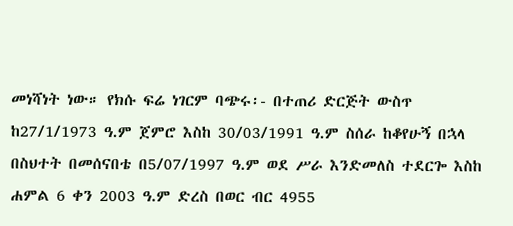መነሻነት ነው። የክሱ ፍሬ ነገርም ባጭሩ፡- በተጠሪ ድርጅት ውስጥ ከ27/1/1973 ዓ.ም ጀምሮ እስከ 30/03/1991 ዓ.ም ስሰራ ከቆየሁኝ በኋላ በስህተት በመሰናበቴ በ5/07/1997 ዓ.ም ወደ ሥራ እንድመለስ ተደርጐ እስከ ሐምል 6 ቀን 2003 ዓ.ም ድረስ በወር ብር 4955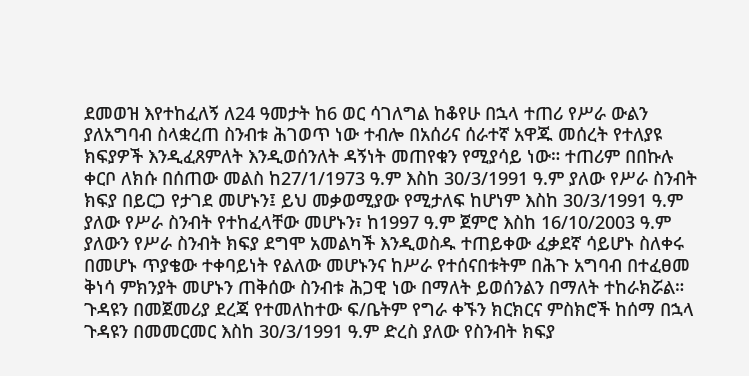ደመወዝ እየተከፈለኝ ለ24 ዓመታት ከ6 ወር ሳገለግል ከቆየሁ በኋላ ተጠሪ የሥራ ውልን ያለአግባብ ስላቋረጠ ስንብቱ ሕገወጥ ነው ተብሎ በአሰሪና ሰራተኛ አዋጁ መሰረት የተለያዩ ክፍያዎች እንዲፈጸምለት እንዲወሰንለት ዳኝነት መጠየቁን የሚያሳይ ነው። ተጠሪም በበኩሉ ቀርቦ ለክሱ በሰጠው መልስ ከ27/1/1973 ዓ.ም እስከ 30/3/1991 ዓ.ም ያለው የሥራ ስንብት ክፍያ በይርጋ የታገደ መሆኑን፤ ይህ መቃወሚያው የሚታለፍ ከሆነም እስከ 30/3/1991 ዓ.ም ያለው የሥራ ስንብት የተከፈላቸው መሆኑን፣ ከ1997 ዓ.ም ጀምሮ እስከ 16/10/2003 ዓ.ም ያለውን የሥራ ስንብት ክፍያ ደግሞ አመልካች እንዲወስዱ ተጠይቀው ፈቃደኛ ሳይሆኑ ስለቀሩ በመሆኑ ጥያቄው ተቀባይነት የልለው መሆኑንና ከሥራ የተሰናበቱትም በሕጉ አግባብ በተፈፀመ ቅነሳ ምክንያት መሆኑን ጠቅሰው ስንብቱ ሕጋዊ ነው በማለት ይወሰንልን በማለት ተከራክሯል።
ጉዳዩን በመጀመሪያ ደረጃ የተመለከተው ፍ/ቤትም የግራ ቀኙን ክርክርና ምስክሮች ከሰማ በኋላ ጉዳዩን በመመርመር እስከ 30/3/1991 ዓ.ም ድረስ ያለው የስንብት ክፍያ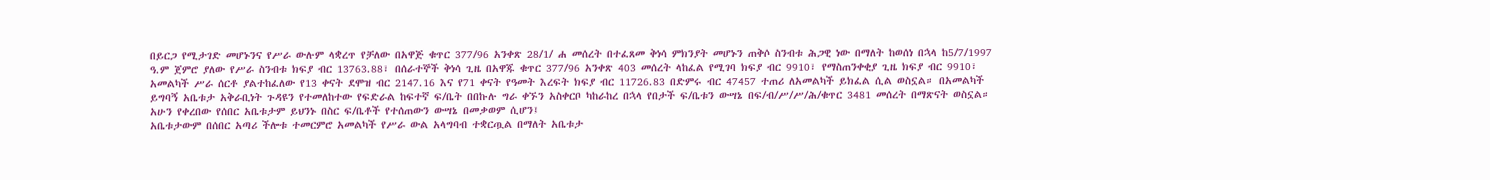በይርጋ የሚታገድ መሆኑንና የሥራ ውሉም ላቋረጥ የቻለው በአዋጅ ቁጥር 377/96 አንቀጽ 28/1/ ሐ መሰረት በተፈጸመ ቅነሳ ምክንያት መሆኑን ጠቅሶ ስንብቱ ሕጋዊ ነው በማለት ከወሰነ በኋላ ከ5/7/1997 ዓ.ም ጀምሮ ያለው የሥራ ስንብቱ ክፍያ ብር 13763.88፣ በሰራተኞች ቅነሳ ጊዜ በአዋጁ ቁጥር 377/96 አንቀጽ 403 መሰረት ላከፈል የሚገባ ክፍያ ብር 9910፣ የማስጠንቀቂያ ጊዜ ክፍያ ብር 9910፣ አመልካች ሥራ ሰርቶ ያልተከፈለው የ13 ቀናት ደሞዝ ብር 2147.16 እና የ71 ቀናት የዓመት እረፍት ክፍያ ብር 11726.83 በድምሩ ብር 47457 ተጠሪ ለአመልካች ይክፈል ሲል ወስኗል። በአመልካች ይግባኝ አቤቱታ አቅራቢነት ጉዳዩን የተመለከተው የፍድራል ከፍተኛ ፍ/ቤት በበኩሉ ግራ ቀኙን አስቀርቦ ካከራከረ በኋላ የበታች ፍ/ቤቱን ውሣኔ በፍ/ብ/ሥ/ሥ/ሕ/ቁጥር 3481 መሰረት በማጽናት ወስኗል።
አሁን የቀረበው የሰበር አቤቱታም ይህንኑ በስር ፍ/ቤቶች የተሰጠውን ውሣኔ በመቃወም ሲሆን፤
አቤቱታውም በሰበር አጣሪ ችሎቱ ተመርምሮ አመልካች የሥራ ውል አላግባብ ተቋርጧል በማለት አቤቱታ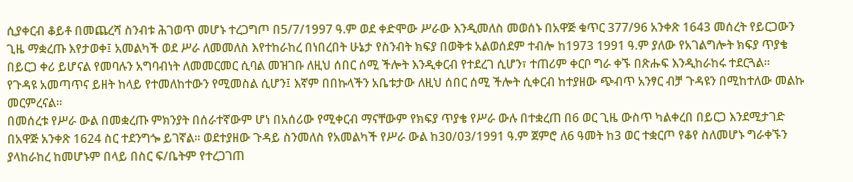ሲያቀርብ ቆይቶ በመጨረሻ ስንብቱ ሕገወጥ መሆኑ ተረጋግጦ በ5/7/1997 ዓ.ም ወደ ቀድሞው ሥራው እንዲመለስ መወሰኑ በአዋጅ ቁጥር 377/96 አንቀጽ 1643 መሰረት የይርጋውን ጊዜ ማቋረጡ እየታወቀ፤ አመልካች ወደ ሥራ ለመመለስ እየተከራከረ በነበረበት ሁኔታ የስንብት ክፍያ በወቅቱ አልወሰደም ተብሎ ከ1973 1991 ዓ.ም ያለው የአገልግሎት ክፍያ ጥያቄ በይርጋ ቀሪ ይሆናል የመባሉን አግባብነት ለመመርመር ሲባል መዝገቡ ለዚህ ሰበር ሰሚ ችሎት እንዲቀርብ የተደረገ ሲሆን፣ ተጠሪም ቀርቦ ግራ ቀኙ በጽሑፍ እንዲከራከሩ ተደርጓል።
የጉዳዩ አመጣጥና ይዘት ከላይ የተመለከተውን የሚመስል ሲሆን፤ እኛም በበኩላችን አቤቱታው ለዚህ ሰበር ሰሚ ችሎት ሲቀርብ ከተያዘው ጭብጥ አንፃር ብቻ ጉዳዩን በሚከተለው መልኩ መርምረናል።
በመሰረቱ የሥራ ውል በመቋረጡ ምክንያት በሰራተኛውም ሆነ በአሰሪው የሚቀርብ ማናቸውም የክፍያ ጥያቄ የሥራ ውሉ በተቋረጠ በ6 ወር ጊዜ ውስጥ ካልቀረበ በይርጋ እንደሚታገድ በአዋጅ አንቀጽ 1624 ስር ተደንግጐ ይገኛል። ወደተያዘው ጉዳይ ስንመለስ የአመልካች የሥራ ውል ከ30/03/1991 ዓ.ም ጀምሮ ለ6 ዓመት ከ3 ወር ተቋርጦ የቆየ ስለመሆኑ ግራቀኙን ያላከራከረ ከመሆኑም በላይ በስር ፍ/ቤትም የተረጋገጠ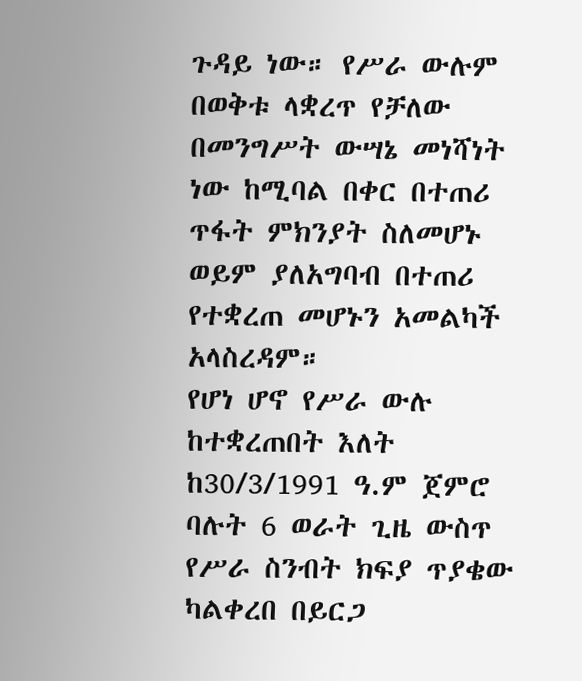ጉዳይ ነው። የሥራ ውሉም በወቅቱ ላቋረጥ የቻለው በመንግሥት ውሣኔ መነሻነት ነው ከሚባል በቀር በተጠሪ ጥፋት ምክንያት ስለመሆኑ ወይም ያለአግባብ በተጠሪ የተቋረጠ መሆኑን አመልካች አላስረዳም።
የሆነ ሆኖ የሥራ ውሉ ከተቋረጠበት እለት ከ30/3/1991 ዓ.ም ጀምሮ ባሉት 6 ወራት ጊዜ ውስጥ የሥራ ስንብት ክፍያ ጥያቄው ካልቀረበ በይርጋ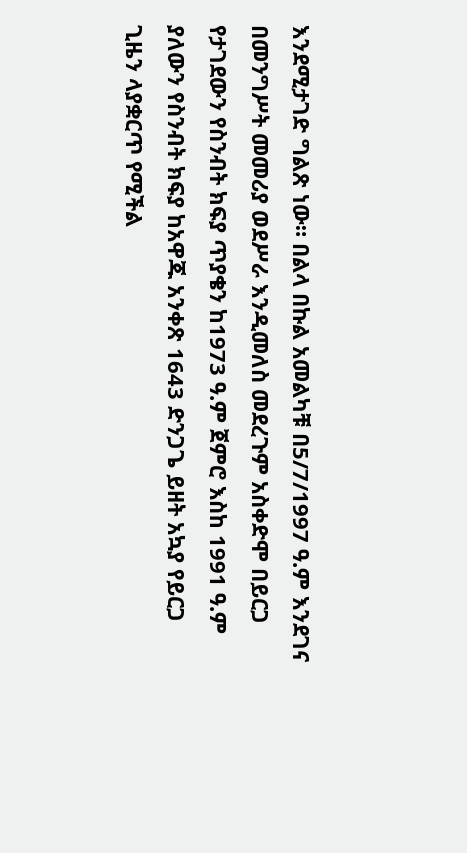እንደሚታገድ ግልጽ ነው። በልላ በኩል አመልካቹ በ5/7/1997 ዓ.ም እንደገና በመንግሥት መመሪያ ወደሥራ እንዲመለስ መደረጉም አስቀድሞ በይርጋ የታገደውን የስንብት ክፍያ ጥያቄን ከ1973 ዓ.ም ጀምሮ እስከ 1991 ዓ.ም ያለውን የስንብት ክፍያ ከአዋጁ አንቀጽ 1643 ድንጋጌ ይዘት አኳያ የይርጋ ጊዜን ላያቋርጥ የሚችል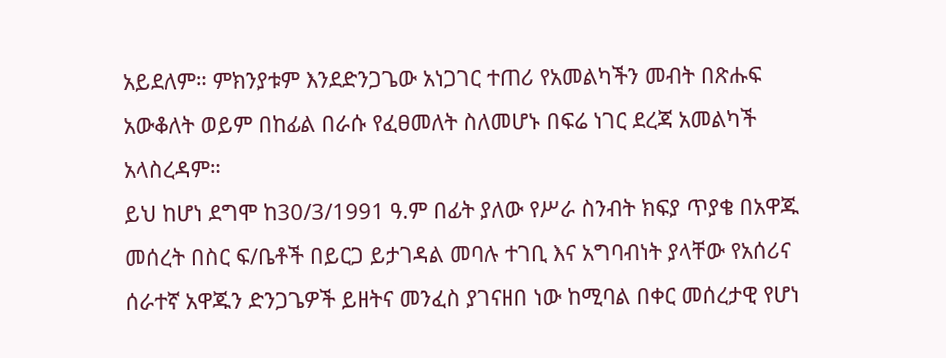አይደለም። ምክንያቱም እንደድንጋጌው አነጋገር ተጠሪ የአመልካችን መብት በጽሑፍ አውቆለት ወይም በከፊል በራሱ የፈፀመለት ስለመሆኑ በፍሬ ነገር ደረጃ አመልካች አላስረዳም።
ይህ ከሆነ ደግሞ ከ30/3/1991 ዓ.ም በፊት ያለው የሥራ ስንብት ክፍያ ጥያቄ በአዋጁ መሰረት በስር ፍ/ቤቶች በይርጋ ይታገዳል መባሉ ተገቢ እና አግባብነት ያላቸው የአሰሪና ሰራተኛ አዋጁን ድንጋጌዎች ይዘትና መንፈስ ያገናዘበ ነው ከሚባል በቀር መሰረታዊ የሆነ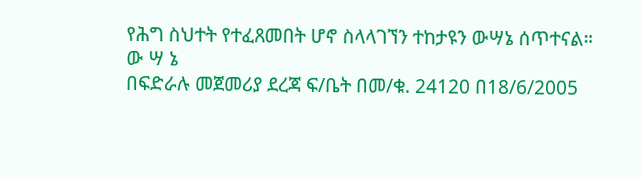የሕግ ስህተት የተፈጸመበት ሆኖ ስላላገኘን ተከታዩን ውሣኔ ሰጥተናል።
ው ሣ ኔ
በፍድራሉ መጀመሪያ ደረጃ ፍ/ቤት በመ/ቁ. 24120 በ18/6/2005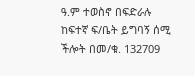ዓ.ም ተወስኖ በፍድራሉ ከፍተኛ ፍ/ቤት ይግባኝ ሰሚ ችሎት በመ/ቁ. 132709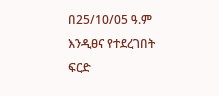በ25/10/05 ዓ.ም እንዲፀና የተደረገበት ፍርድ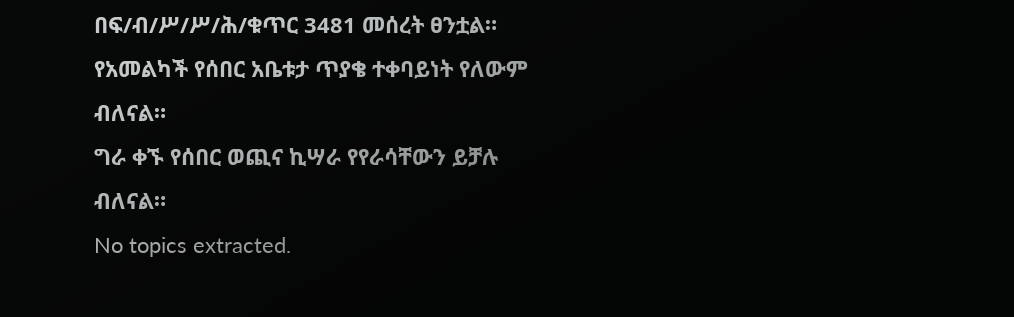በፍ/ብ/ሥ/ሥ/ሕ/ቁጥር 3481 መሰረት ፀንቷል።
የአመልካች የሰበር አቤቱታ ጥያቄ ተቀባይነት የለውም ብለናል።
ግራ ቀኙ የሰበር ወጪና ኪሣራ የየራሳቸውን ይቻሉ ብለናል።
No topics extracted.